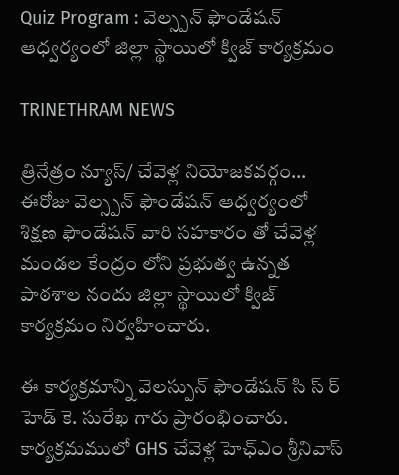Quiz Program : వెల్స్పన్ ఫౌండేషన్ ఆధ్వర్యంలో జిల్లా స్థాయిలో క్విజ్ కార్యక్రమం

TRINETHRAM NEWS

త్రినేత్రం న్యూస్/ చేవెళ్ల నియోజకవర్గం… ఈరోజు వెల్స్పన్ ఫౌండేషన్ ఆధ్వర్యంలో శిక్షణ ఫౌండేషన్ వారి సహకారం తో చేవెళ్ల మండల కేంద్రం లోని ప్రభుత్వ ఉన్నత పాఠశాల నందు జిల్లా స్థాయిలో క్విజ్ కార్యక్రమం నిర్వహించారు.

ఈ కార్యక్రమాన్ని వెలస్పున్ ఫౌండేషన్ సి స్ ర్ హెడ్ కె. సురేఖ గారు ప్రారంభించారు. కార్యక్రమములో GHS చేవెళ్ల హెఛ్ఎం శ్రీనివాస్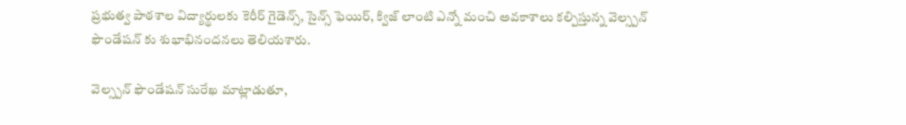ప్రభుత్వ పాఠశాల విద్యార్థులకు కెరీర్ గైడెన్స్, సైన్స్ ఫెయిర్, క్విజ్ లాంటి ఎన్నో మంచి అవకాశాలు కల్పిస్తున్న వెల్స్పన్ ఫౌండేషన్ కు శుభాభినందనలు తెలియశారు.

వెల్స్పన్ ఫౌండేషన్ సురేఖ మాట్లాడుతూ,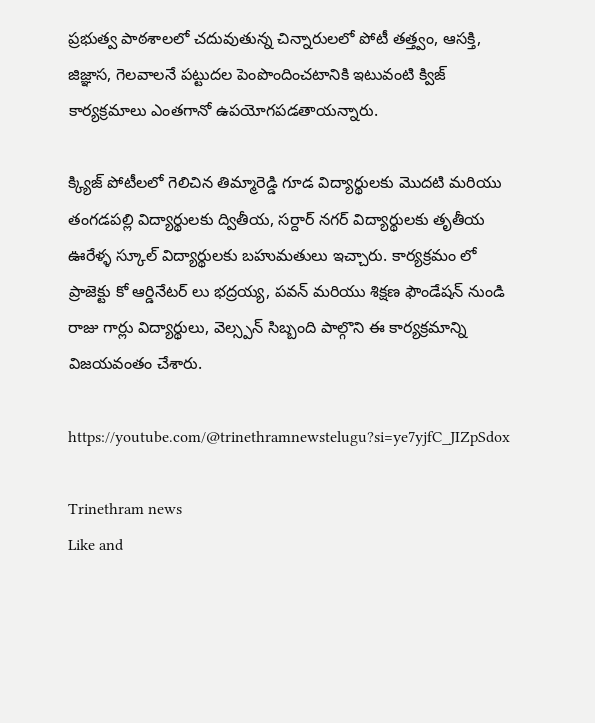ప్రభుత్వ పాఠశాలలో చదువుతున్న చిన్నారులలో పోటీ తత్త్వం, ఆసక్తి, జిజ్ఞాస, గెలవాలనే పట్టుదల పెంపొందించటానికి ఇటువంటి క్విజ్ కార్యక్రమాలు ఎంతగానో ఉపయోగపడతాయన్నారు.

క్క్యిజ్ పోటీలలో గెలిచిన తిమ్మారెడ్డి గూడ విద్యార్థులకు మొదటి మరియు తంగడపల్లి విద్యార్థులకు ద్వితీయ, సర్దార్ నగర్ విద్యార్థులకు తృతీయ ఊరేళ్ళ స్కూల్ విద్యార్థులకు బహుమతులు ఇచ్చారు. కార్యక్రమం లో ప్రాజెక్టు కో ఆర్డినేటర్ లు భద్రయ్య, పవన్ మరియు శిక్షణ ఫౌండేషన్ నుండి రాజు గార్లు విద్యార్థులు, వెల్స్పన్ సిబ్బంది పాల్గొని ఈ కార్యక్రమాన్ని విజయవంతం చేశారు.

https://youtube.com/@trinethramnewstelugu?si=ye7yjfC_JIZpSdox

Trinethram news
Like and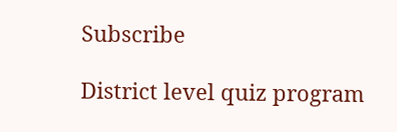Subscribe

District level quiz program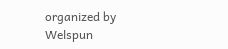organized by Welspun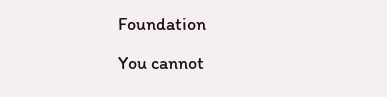Foundation

You cannot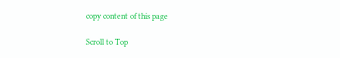copy content of this page

Scroll to Top